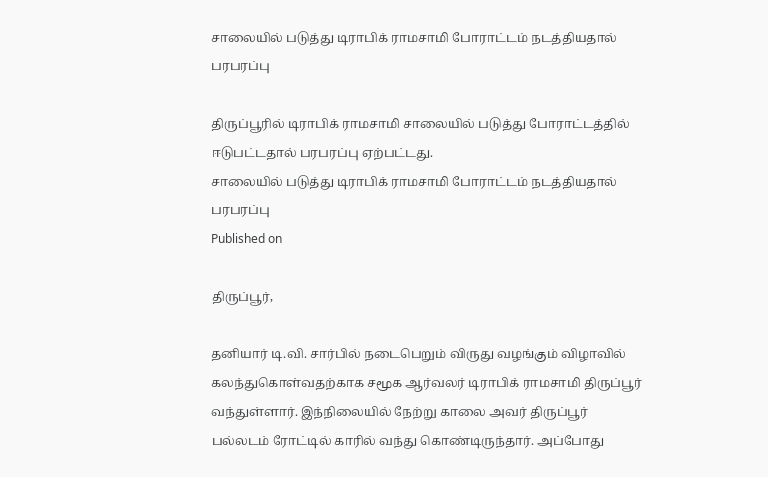சாலையில் படுத்து டிராபிக் ராமசாமி போராட்டம் நடத்தியதால் பரபரப்பு

திருப்பூரில் டிராபிக் ராமசாமி சாலையில் படுத்து போராட்டத்தில் ஈடுபட்டதால் பரபரப்பு ஏற்பட்டது.
சாலையில் படுத்து டிராபிக் ராமசாமி போராட்டம் நடத்தியதால் பரபரப்பு
Published on

திருப்பூர்,

தனியார் டி.வி. சார்பில் நடைபெறும் விருது வழங்கும் விழாவில் கலந்துகொள்வதற்காக சமூக ஆர்வலர் டிராபிக் ராமசாமி திருப்பூர் வந்துள்ளார். இந்நிலையில் நேற்று காலை அவர் திருப்பூர் பல்லடம் ரோட்டில் காரில் வந்து கொண்டிருந்தார். அப்போது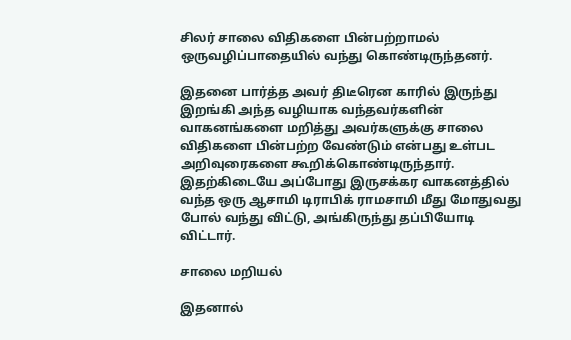சிலர் சாலை விதிகளை பின்பற்றாமல் ஒருவழிப்பாதையில் வந்து கொண்டிருந்தனர்.

இதனை பார்த்த அவர் திடீரென காரில் இருந்து இறங்கி அந்த வழியாக வந்தவர்களின் வாகனங்களை மறித்து அவர்களுக்கு சாலை விதிகளை பின்பற்ற வேண்டும் என்பது உள்பட அறிவுரைகளை கூறிக்கொண்டிருந்தார். இதற்கிடையே அப்போது இருசக்கர வாகனத்தில் வந்த ஒரு ஆசாமி டிராபிக் ராமசாமி மீது மோதுவது போல் வந்து விட்டு, அங்கிருந்து தப்பியோடி விட்டார்.

சாலை மறியல்

இதனால்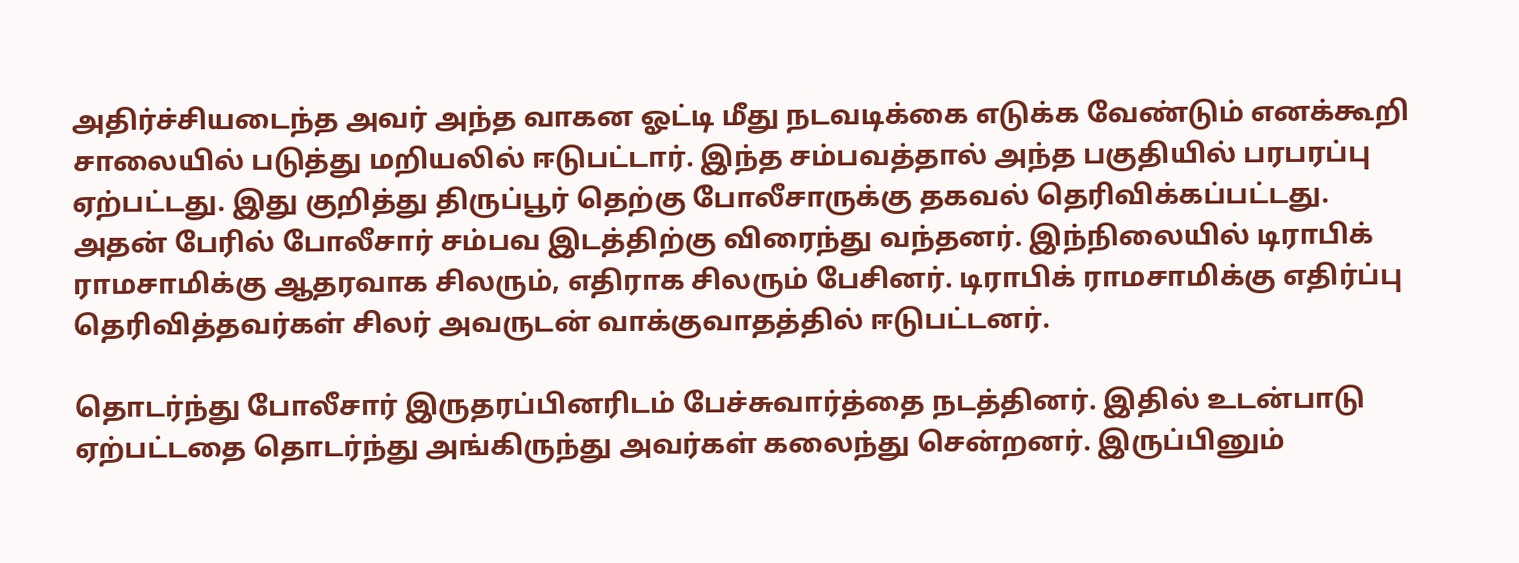அதிர்ச்சியடைந்த அவர் அந்த வாகன ஓட்டி மீது நடவடிக்கை எடுக்க வேண்டும் எனக்கூறி சாலையில் படுத்து மறியலில் ஈடுபட்டார். இந்த சம்பவத்தால் அந்த பகுதியில் பரபரப்பு ஏற்பட்டது. இது குறித்து திருப்பூர் தெற்கு போலீசாருக்கு தகவல் தெரிவிக்கப்பட்டது. அதன் பேரில் போலீசார் சம்பவ இடத்திற்கு விரைந்து வந்தனர். இந்நிலையில் டிராபிக் ராமசாமிக்கு ஆதரவாக சிலரும், எதிராக சிலரும் பேசினர். டிராபிக் ராமசாமிக்கு எதிர்ப்பு தெரிவித்தவர்கள் சிலர் அவருடன் வாக்குவாதத்தில் ஈடுபட்டனர்.

தொடர்ந்து போலீசார் இருதரப்பினரிடம் பேச்சுவார்த்தை நடத்தினர். இதில் உடன்பாடு ஏற்பட்டதை தொடர்ந்து அங்கிருந்து அவர்கள் கலைந்து சென்றனர். இருப்பினும்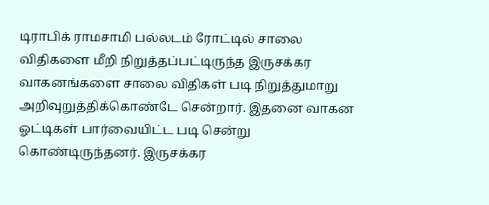டிராபிக் ராமசாமி பல்லடம் ரோட்டில் சாலை விதிகளை மீறி நிறுத்தப்பட்டிருந்த இருசக்கர வாகனங்களை சாலை விதிகள் படி நிறுத்துமாறு அறிவுறுத்திக்கொண்டே சென்றார். இதனை வாகன ஓட்டிகள் பார்வையிட்ட படி சென்று கொண்டிருந்தனர். இருசக்கர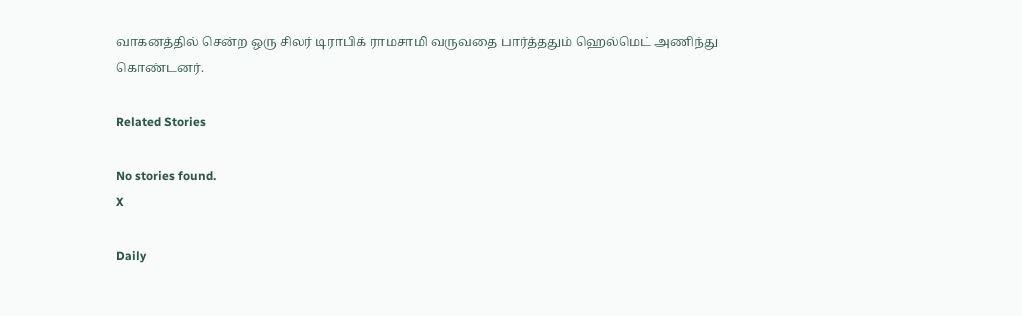வாகனத்தில் சென்ற ஒரு சிலர் டிராபிக் ராமசாமி வருவதை பார்த்ததும் ஹெல்மெட் அணிந்து கொண்டனர்.

Related Stories

No stories found.
X

Daily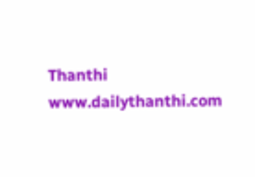Thanthi
www.dailythanthi.com